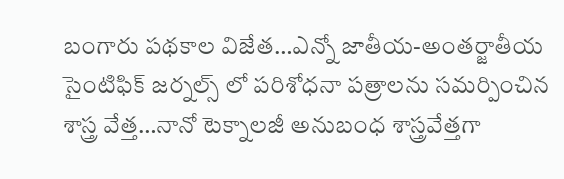బంగారు పథకాల విజేత…ఎన్నో జాతీయ-అంతర్జాతీయ సైంటిఫిక్ జర్నల్స్ లో పరిశోధనా పత్రాలను సమర్పించిన శాస్త్ర వేత్త…నానో టెక్నాలజీ అనుబంధ శాస్త్రవేత్తగా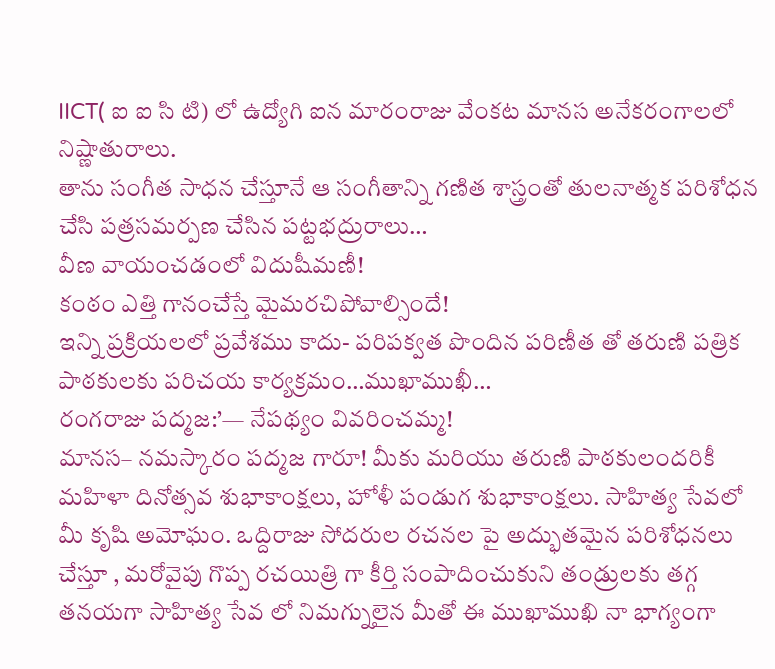IICT( ఐ ఐ సి టి) లో ఉద్యోగి ఐన మారంరాజు వేంకట మానస అనేకరంగాలలో నిష్ణాతురాలు.
తాను సంగీత సాధన చేస్తూనే ఆ సంగీతాన్ని గణిత శాస్త్రంతో తులనాత్మక పరిశోధన చేసి పత్రసమర్పణ చేసిన పట్టభద్రురాలు…
వీణ వాయంచడంలో విదుషీమణీ!
కంఠం ఎత్తి గానంచేస్తే మైమరచిపోవాల్సిందే!
ఇన్ని ప్రక్రియలలో ప్రవేశము కాదు- పరిపక్వత పొందిన పరిణీత తో తరుణి పత్రిక పాఠకులకు పరిచయ కార్యక్రమం…ముఖాముఖీ…
రంగరాజు పద్మజ:’— నేపథ్యం వివరించమ్మ!
మానస– నమస్కారం పద్మజ గారూ! మీకు మరియు తరుణి పాఠకులందరికీ మహిళా దినోత్సవ శుభాకాంక్షలు, హోళీ పండుగ శుభాకాంక్షలు. సాహిత్య సేవలో మీ కృషి అమోఘం. ఒద్దిరాజు సోదరుల రచనల పై అద్భుతమైన పరిశోధనలు చేస్తూ , మరోవైపు గొప్ప రచయిత్రి గా కీర్తి సంపాదించుకుని తండ్రులకు తగ్గ తనయగా సాహిత్య సేవ లో నిమగ్నులైన మీతో ఈ ముఖాముఖి నా భాగ్యంగా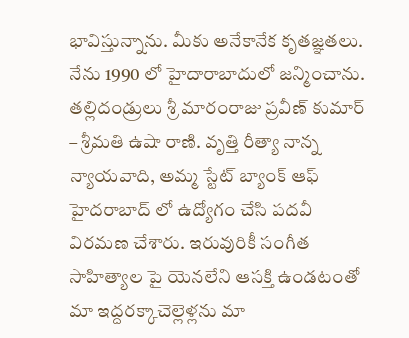భావిస్తున్నాను. మీకు అనేకానేక కృతజ్ఞతలు.
నేను 1990 లో హైదారాబాదులో జన్మించాను. తల్లిదండ్రులు శ్రీ మారంరాజు ప్రవీణ్ కుమార్ – శ్రీమతి ఉషా రాణి. వృత్తి రీత్యా నాన్న న్యాయవాది, అమ్మ స్టేట్ బ్యాంక్ ఆఫ్ హైదరాబాద్ లో ఉద్యోగం చేసి పదవీ విరమణ చేశారు. ఇరువురికీ సంగీత సాహిత్యాల పై యెనలేని ఆసక్తి ఉండటంతో మా ఇద్దరక్కాచెల్లెళ్లను మా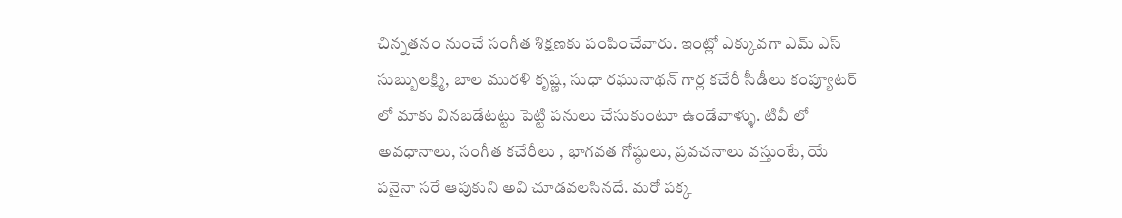చిన్నతనం నుంచే సంగీత శిక్షణకు పంపించేవారు. ఇంట్లో ఎక్కువగా ఎమ్ ఎస్ సుబ్బులక్ష్మి, బాల మురళి కృష్ణ, సుధా రఘునాథన్ గార్ల కచేరీ సీడీలు కంప్యూటర్ లో మాకు వినబడేటట్టు పెట్టి పనులు చేసుకుంటూ ఉండేవాళ్ళు. టివీ లో అవధానాలు, సంగీత కచేరీలు , భాగవత గోష్ఠులు, ప్రవచనాలు వస్తుంటే, యే పనైనా సరే ఆపుకుని అవి చూడవలసినదే. మరో పక్క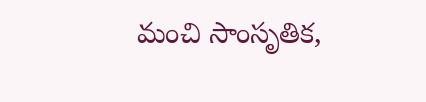మంచి సాంసృతిక,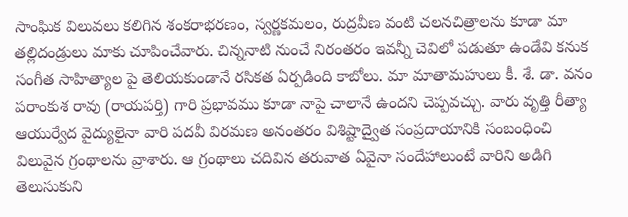సాంఘిక విలువలు కలిగిన శంకరాభరణం, స్వర్ణకమలం, రుద్రవీణ వంటి చలనచిత్రాలను కూడా మా తల్లిదండ్రులు మాకు చూపించేవారు. చిన్ననాటి నుంచే నిరంతరం ఇవన్నీ చెవిలో పడుతూ ఉండేవి కనుక సంగీత సాహిత్యాల పై తెలియకుండానే రసికత ఏర్పడింది కాబోలు. మా మాతామహులు కీ. శే. డా. వనం పరాంకుశ రావు (రాయపర్తి) గారి ప్రభావము కూడా నాపై చాలానే ఉందని చెప్పవచ్చు. వారు వృత్తి రీత్యా ఆయుర్వేద వైద్యులైనా వారి పదవీ విరమణ అనంతరం విశిష్టాద్వైత సంప్రదాయానికి సంబంధించి విలువైన గ్రంథాలను వ్రాశారు. ఆ గ్రంథాలు చదివిన తరువాత ఏవైనా సందేహాలుంటే వారిని అడిగి తెలుసుకుని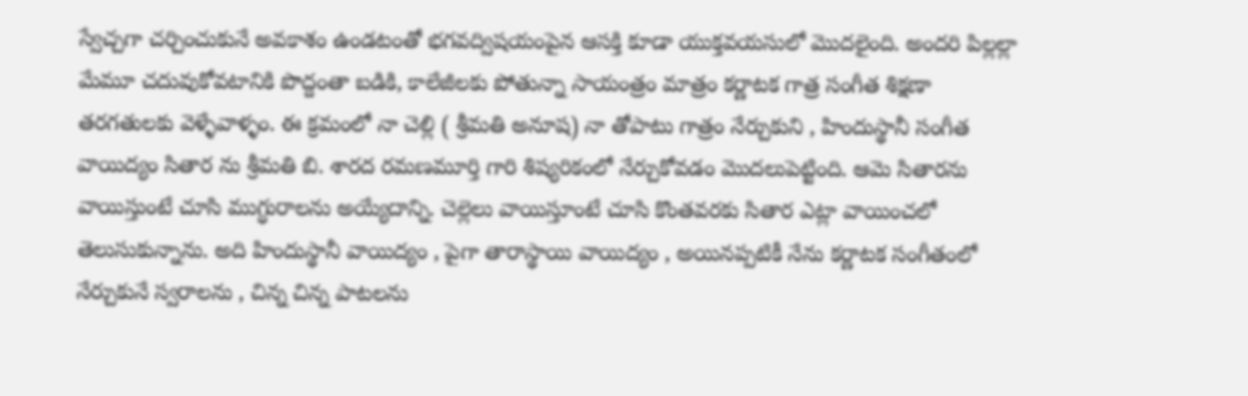స్వేచ్చగా చర్చించుకునే అవకాశం ఉండటంతో భగవద్విషయంపైన ఆసక్తి కూడా యుక్తవయసులో మొదలైంది. అందరి పిల్లల్లా మేమూ చదువుకోవటానికి పొద్దంతా బడికి, కాలేజీలకు పోతున్నా సాయంత్రం మాత్రం కర్ణాటక గాత్ర సంగీత శిక్షణా తరగతులకు వెళ్ళేవాళ్ళం. ఈ క్రమంలో నా చెల్లి ( శ్రీమతి అనూష) నా తోపాటు గాత్రం నేర్చుకుని , హిందుస్థానీ సంగీత వాయిద్యం సితార ను శ్రీమతి బి. శారద రమణమూర్తి గారి శిష్యరికంలో నేర్చుకోవడం మొదలుపెట్టింది. ఆమె సితారను వాయిస్తుంటే చూసి ముగ్ధురాలను అయ్యేదాన్ని. చెల్లెలు వాయిస్తూంటే చూసి కొంతవరకు సితార ఎట్లా వాయించలో తెలుసుకున్నాను. అది హిందుస్థానీ వాయిద్యం , పైగా తారాస్థాయి వాయిద్యం , అయినప్పటికీ నేను కర్ణాటక సంగీతంలో నేర్చుకునే స్వరాలను , చిన్న చిన్న పాటలను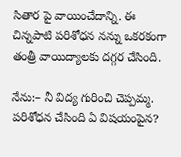సితార పై వాయించేదాన్ని. ఈ చిన్నపాటి పరిశోధన నన్ను ఒకరకంగా తంత్రీ వాయిద్యాలకు దగ్గర చేసింది.

నేను:– నీ విద్య గురించి చెప్పమ్మ.
పరిశోధన చేసింది ఏ విషయంపైన?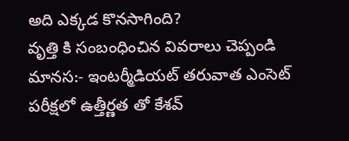అది ఎక్కడ కొనసాగింది?
వృత్తి కి సంబంధించిన వివరాలు చెప్పండి
మానస:- ఇంటర్మీడియట్ తరువాత ఎంసెట్ పరీక్షలో ఉత్తీర్ణత తో కేశవ్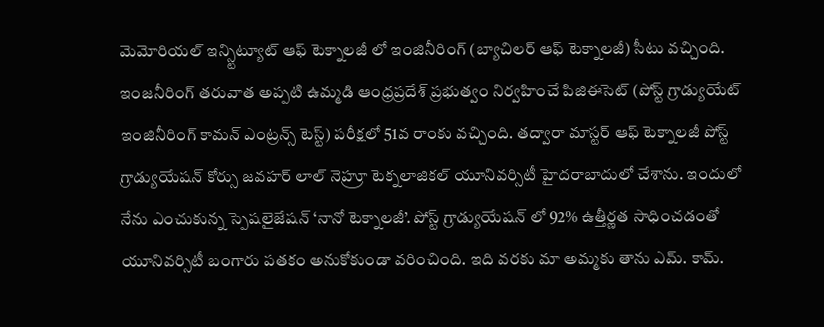మెమోరియల్ ఇన్స్టిట్యూట్ ఆఫ్ టెక్నాలజీ లో ఇంజినీరింగ్ (బ్యాచిలర్ ఆఫ్ టెక్నాలజీ) సీటు వచ్చింది. ఇంజనీరింగ్ తరువాత అప్పటి ఉమ్మడి ఆంధ్రప్రదేశ్ ప్రభుత్వం నిర్వహించే పిజిఈసెట్ (పోస్ట్ గ్రాడ్యుయేట్ ఇంజినీరింగ్ కామన్ ఎంట్రన్స్ టెస్ట్) పరీక్షలో 51వ రాంకు వచ్చింది. తద్వారా మాస్టర్ ఆఫ్ టెక్నాలజీ పోస్ట్ గ్రాడ్యుయేషన్ కోర్సు జవహర్ లాల్ నెహ్రూ టెక్నలాజికల్ యూనివర్సిటీ హైదరాబాదులో చేశాను. ఇందులో నేను ఎంచుకున్న స్పెషలైజేషన్ ‘నానో టెక్నాలజీ’. పోస్ట్ గ్రాడ్యుయేషన్ లో 92% ఉత్తీర్ణత సాధించడంతో యూనివర్సిటీ బంగారు పతకం అనుకోకుండా వరించింది. ఇది వరకు మా అమ్మకు తాను ఎమ్. కామ్.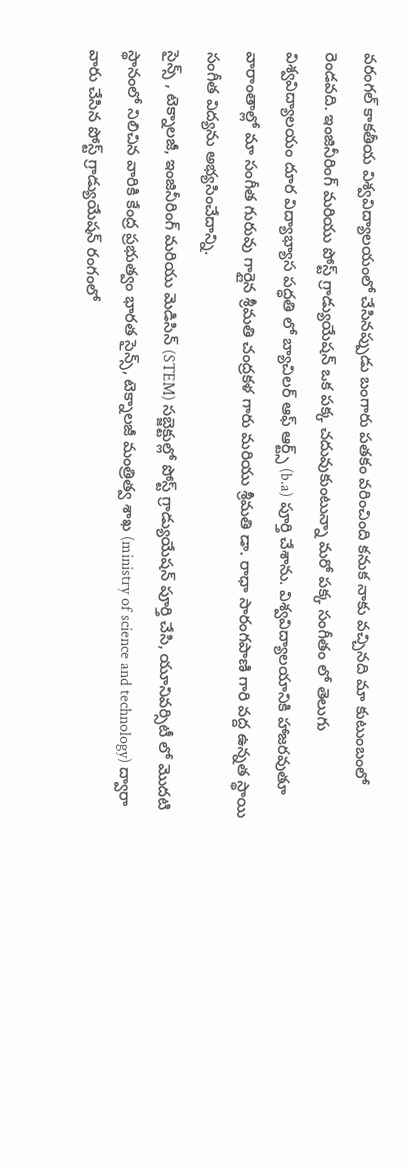వరంగల్ కాకతీయ విశ్వవిద్యాలయంలో చేసినప్పుడు బంగారు పతకం వరించింది కనుక నాకు వచ్చినది మా కుటుంబంలో రెండవది. ఇంజినీరింగ్ మరియు పోస్ట్ గ్రాడ్యుయేషన్ ఒక పక్క చదువుకుంటున్నా మరో పక్క సంగీతం లో తెలుగు విశ్వవిద్యాలయం దూర విద్యాభ్యాస పద్ధతి లో బ్యాచిలర్ ఆఫ్ ఆర్ట్స్ (b.a) పూర్తి చేశాను. విశ్వవిద్యాలయానికి హాజరవుతూ వారాంతాల్లో మా సంగీత గురువు గార్లైన శ్రీమతి చంద్రకళ గారు మరియు శ్రీమతి డా. రాధా సారంగపాణి గారి వద్ద ఉన్నత స్థాయి సంగీత విద్యను అభ్యసించేదాన్ని.
సైన్స్ , టెక్నాలజీ, ఇంజినీరింగ్ మరియు మెడిసిన్ (STEM) సబ్జెక్టుల్లో పోస్ట్ గ్రాడ్యుయేషన్ పూర్తి చేసి, యూనివర్సిటీ లో మొదటి స్థానంలో నిలిచిన వారికి కేంద్ర ప్రభుత్వం భారత సైన్స్, టెక్నాలజీ మంత్రిత్వ శాఖ (ministry of science and technology) ద్వారా వారు చేసిన పోస్ట్ గ్రాడ్యుయేషన్ రంగంలో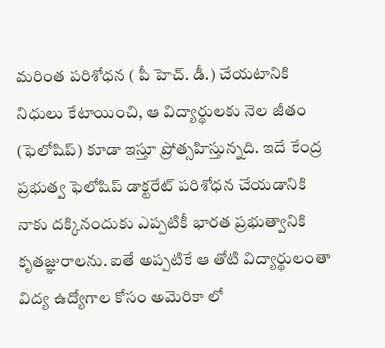మరింత పరిశోధన ( పీ హెచ్. డీ.) చేయటానికి నిధులు కేటాయించి, ఆ విద్యార్థులకు నెల జీతం (ఫెలోషిప్) కూడా ఇస్తూ ప్రోత్సహిస్తున్నది. ఇదే కేంద్ర ప్రభుత్వ ఫెలోషిప్ డాక్టరేట్ పరిశోధన చేయడానికి నాకు దక్కినందుకు ఎప్పటికీ భారత ప్రభుత్వానికి కృతజ్ఞురాలను. ఐతే అప్పటికే ఆ తోటి విద్యార్థులంతా విద్య ఉద్యోగాల కోసం అమెరికా లో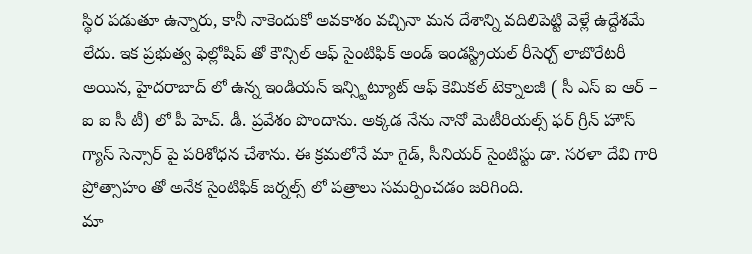స్థిర పడుతూ ఉన్నారు, కానీ నాకెందుకో అవకాశం వచ్చినా మన దేశాన్ని వదిలిపెట్టి వెళ్లే ఉద్దేశమే లేదు. ఇక ప్రభుత్వ ఫెల్లోషిప్ తో కౌన్సిల్ ఆఫ్ సైంటిఫిక్ అండ్ ఇండస్ట్రియల్ రీసెర్చ్ లాబొరేటరీ అయిన, హైదరాబాద్ లో ఉన్న ఇండియన్ ఇన్స్టిట్యూట్ ఆఫ్ కెమికల్ టెక్నాలజీ ( సీ ఎస్ ఐ ఆర్ – ఐ ఐ సీ టీ) లో పీ హెచ్. డీ. ప్రవేశం పొందాను. అక్కడ నేను నానో మెటీరియల్స్ ఫర్ గ్రీన్ హౌస్ గ్యాస్ సెన్సార్ పై పరిశోధన చేశాను. ఈ క్రమలోనే మా గైడ్, సీనియర్ సైంటిస్టు డా. సరళా దేవి గారి ప్రోత్సాహం తో అనేక సైంటిఫిక్ జర్నల్స్ లో పత్రాలు సమర్పించడం జరిగింది.
మా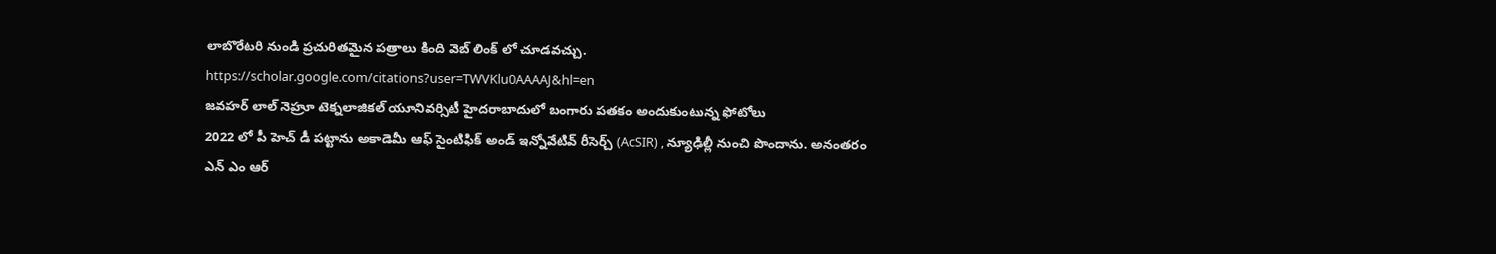లాబొరేటరి నుండి ప్రచురితమైన పత్రాలు కింది వెబ్ లింక్ లో చూడవచ్చు. https://scholar.google.com/citations?user=TWVKlu0AAAAJ&hl=en
జవహర్ లాల్ నెహ్రూ టెక్నలాజికల్ యూనివర్సిటీ హైదరాబాదులో బంగారు పతకం అందుకుంటున్న ఫోటోలు
2022 లో పీ హెచ్ డీ పట్టాను అకాడెమీ ఆఫ్ సైంటిఫిక్ అండ్ ఇన్నోవేటివ్ రీసెర్చ్ (AcSIR) , న్యూఢిల్లీ నుంచి పొందాను. అనంతరం ఎన్ ఎం ఆర్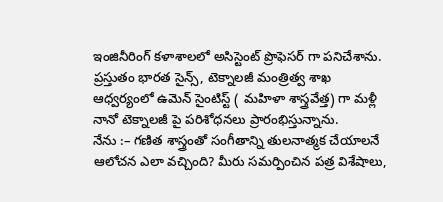ఇంజినీరింగ్ కళాశాలలో అసిస్టెంట్ ప్రొఫెసర్ గా పనిచేశాను. ప్రస్తుతం భారత సైన్స్, టెక్నాలజీ మంత్రిత్వ శాఖ ఆధ్వర్యంలో ఉమెన్ సైంటిస్ట్ ( మహిళా శాస్త్రవేత్త) గా మళ్లీ నానో టెక్నాలజీ పై పరిశోధనలు ప్రారంభిస్తున్నాను.
నేను :– గణిత శాస్త్రంతో సంగీతాన్ని తులనాత్మక చేయాలనే ఆలోచన ఎలా వచ్చింది? మీరు సమర్పించిన పత్ర విశేషాలు,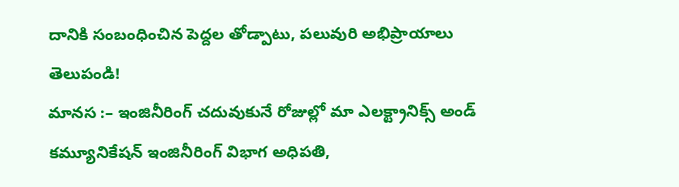దానికి సంబంధించిన పెద్దల తోడ్పాటు, పలువురి అభిప్రాయాలు తెలుపండి!
మానస :– ఇంజినీరింగ్ చదువుకునే రోజుల్లో మా ఎలక్ట్రానిక్స్ అండ్ కమ్యూనికేషన్ ఇంజినీరింగ్ విభాగ అధిపతి,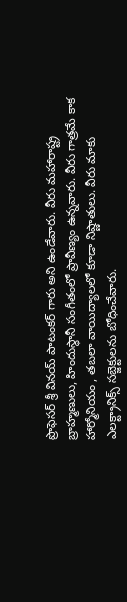ప్రొఫెసర్ శ్రీ వినయ్ పాటంకర్ గారు అని ఉండేవారు. వీరు మహారాష్ట్ర బ్రాహ్మణులు, హిందుస్థానీ సంగీతంలో ప్రావీణ్యం ఉన్నవారు. వీరు గాత్రమే కాక హార్మోనియం , తబలా వాయిద్యాలలో కూడా నిష్ణాతులు. వీరు మాకు ఎలక్ట్రానిక్స్ సబ్జెక్టులను బోధించేవారు.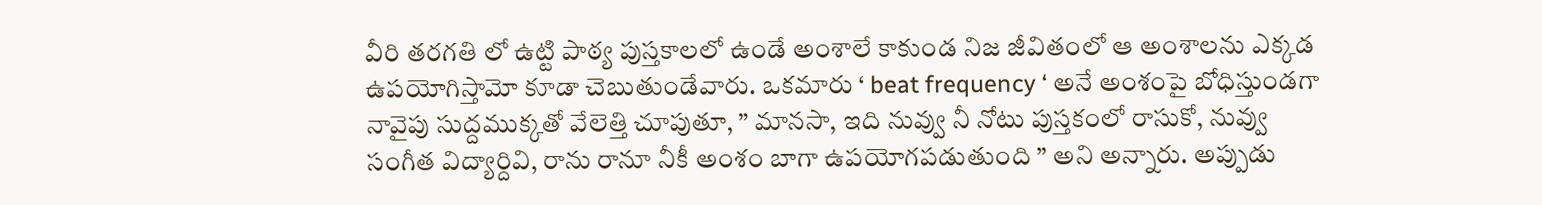వీరి తరగతి లో ఉట్టి పాఠ్య పుస్తకాలలో ఉండే అంశాలే కాకుండ నిజ జీవితంలో ఆ అంశాలను ఎక్కడ ఉపయోగిస్తామో కూడా చెబుతుండేవారు. ఒకమారు ‘ beat frequency ‘ అనే అంశంపై బోధిస్తుండగా నావైపు సుద్దముక్కతో వేలెత్తి చూపుతూ, ” మానసా, ఇది నువ్వు నీ నోటు పుస్తకంలో రాసుకో, నువ్వు సంగీత విద్యార్దివి, రాను రానూ నీకీ అంశం బాగా ఉపయోగపడుతుంది ” అని అన్నారు. అప్పుడు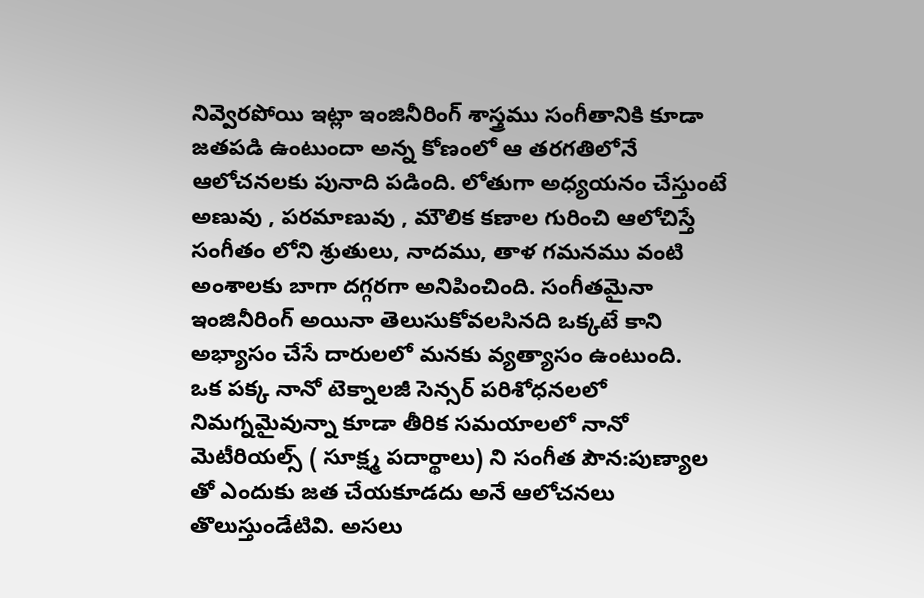నివ్వెరపోయి ఇట్లా ఇంజినీరింగ్ శాస్త్రము సంగీతానికి కూడా జతపడి ఉంటుందా అన్న కోణంలో ఆ తరగతిలోనే ఆలోచనలకు పునాది పడింది. లోతుగా అధ్యయనం చేస్తుంటే అణువు , పరమాణువు , మౌలిక కణాల గురించి ఆలోచిస్తే సంగీతం లోని శ్రుతులు, నాదము, తాళ గమనము వంటి అంశాలకు బాగా దగ్గరగా అనిపించింది. సంగీతమైనా ఇంజినీరింగ్ అయినా తెలుసుకోవలసినది ఒక్కటే కాని అభ్యాసం చేసే దారులలో మనకు వ్యత్యాసం ఉంటుంది.
ఒక పక్క నానో టెక్నాలజీ సెన్సర్ పరిశోధనలలో నిమగ్నమైవున్నా కూడా తీరిక సమయాలలో నానో మెటీరియల్స్ ( సూక్ష్మ పదార్థాలు) ని సంగీత పౌన:పుణ్యాల తో ఎందుకు జత చేయకూడదు అనే ఆలోచనలు తొలుస్తుండేటివి. అసలు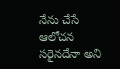నేను చేసే ఆలోచన సరైనదేనా అని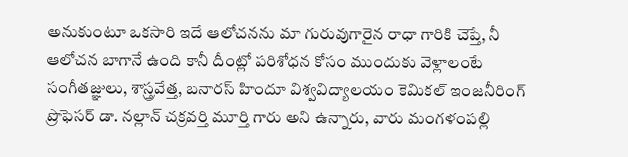అనుకుంటూ ఒకసారి ఇదే ఆలోచనను మా గురువుగారైన రాధా గారికి చెప్తే, నీ ఆలోచన బాగానే ఉంది కానీ దీంట్లో పరిశోధన కోసం ముందుకు వెళ్లాలంటే సంగీతజ్ఞులు, శాస్త్రవేత్త, బనారస్ హిందూ విశ్వవిద్యాలయం కెమికల్ ఇంజనీరింగ్ ప్రొఫెసర్ డా. నల్లాన్ చక్రవర్తి మూర్తి గారు అని ఉన్నారు, వారు మంగళంపల్లి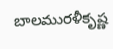బాలమురళీకృష్ణ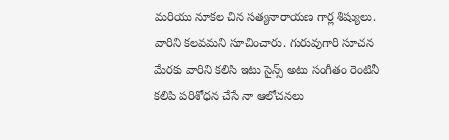మరియు నూకల చిన సత్యనారాయణ గార్ల శిష్యులు. వారిని కలవమని సూచించారు. గురువుగారి సూచన మేరకు వారిని కలిసి ఇటు సైన్స్ అటు సంగీతం రెంటినీ కలిపి పరిశోధన చేసే నా ఆలోచనలు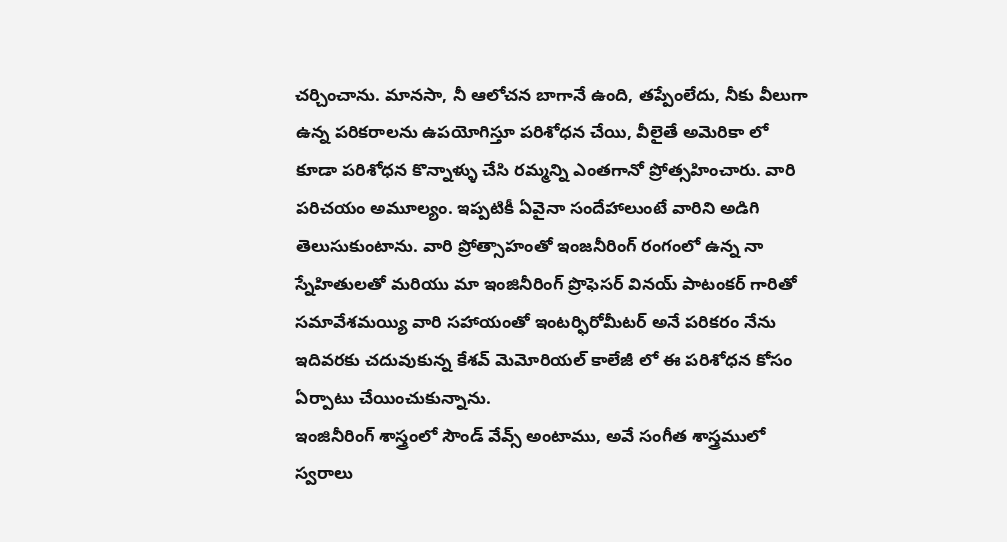చర్చించాను. మానసా, నీ ఆలోచన బాగానే ఉంది, తప్పేంలేదు, నీకు వీలుగా ఉన్న పరికరాలను ఉపయోగిస్తూ పరిశోధన చేయి, వీలైతే అమెరికా లో కూడా పరిశోధన కొన్నాళ్ళు చేసి రమ్మన్ని ఎంతగానో ప్రోత్సహించారు. వారి పరిచయం అమూల్యం. ఇప్పటికీ ఏవైనా సందేహాలుంటే వారిని అడిగి తెలుసుకుంటాను. వారి ప్రోత్సాహంతో ఇంజనీరింగ్ రంగంలో ఉన్న నా స్నేహితులతో మరియు మా ఇంజినీరింగ్ ప్రొఫెసర్ వినయ్ పాటంకర్ గారితో సమావేశమయ్యి వారి సహాయంతో ఇంటర్ఫిరోమీటర్ అనే పరికరం నేను ఇదివరకు చదువుకున్న కేశవ్ మెమోరియల్ కాలేజీ లో ఈ పరిశోధన కోసం ఏర్పాటు చేయించుకున్నాను.
ఇంజినీరింగ్ శాస్త్రంలో సౌండ్ వేవ్స్ అంటాము, అవే సంగీత శాస్త్రములో స్వరాలు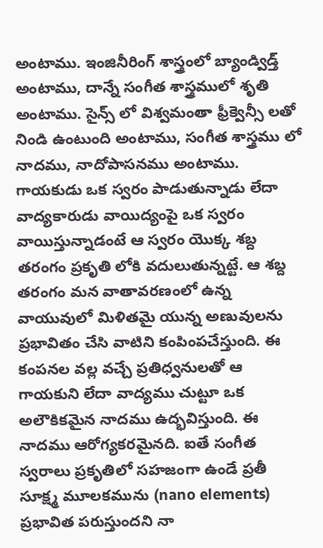అంటాము. ఇంజినీరింగ్ శాస్త్రంలో బ్యాండ్విడ్త్ అంటాము, దాన్నే సంగీత శాస్త్రములో శృతి అంటాము. సైన్స్ లో విశ్వమంతా ఫ్రీక్వెన్సీ లతో నిండి ఉంటుంది అంటాము, సంగీత శాస్త్రము లో నాదము, నాదోపాసనము అంటాము. గాయకుడు ఒక స్వరం పాడుతున్నాడు లేదా వాద్యకారుడు వాయిద్యంపై ఒక స్వరం వాయిస్తున్నాడంటే ఆ స్వరం యొక్క శబ్ద తరంగం ప్రకృతి లోకి వదులుతున్నట్టే. ఆ శబ్ద తరంగం మన వాతావరణంలో ఉన్న వాయువులో మిళితమై యున్న అణువులను ప్రభావితం చేసి వాటిని కంపింపచేస్తుంది. ఈ కంపనల వల్ల వచ్చే ప్రతిధ్వనులతో ఆ గాయకుని లేదా వాద్యము చుట్టూ ఒక అలౌకికమైన నాదము ఉద్భవిస్తుంది. ఈ నాదము ఆరోగ్యకరమైనది. ఐతే సంగీత స్వరాలు ప్రకృతిలో సహజంగా ఉండే ప్రతీ సూక్ష్మ మూలకమును (nano elements) ప్రభావిత పరుస్తుందని నా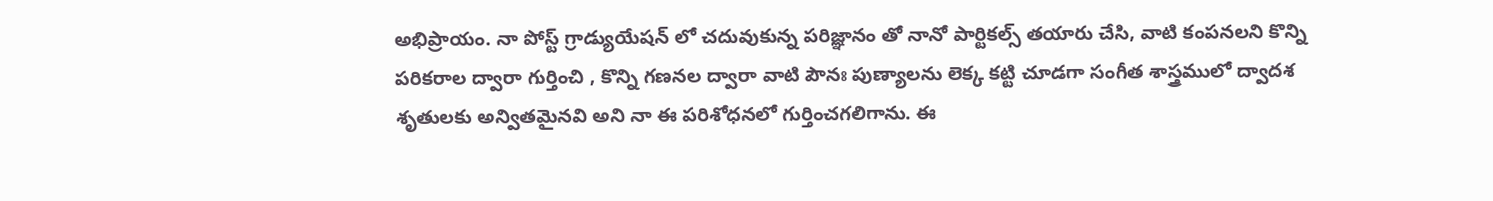అభిప్రాయం. నా పోస్ట్ గ్రాడ్యుయేషన్ లో చదువుకున్న పరిజ్ఞానం తో నానో పార్టికల్స్ తయారు చేసి, వాటి కంపనలని కొన్ని పరికరాల ద్వారా గుర్తించి , కొన్ని గణనల ద్వారా వాటి పౌనః పుణ్యాలను లెక్క కట్టి చూడగా సంగీత శాస్త్రములో ద్వాదశ శృతులకు అన్వితమైనవి అని నా ఈ పరిశోధనలో గుర్తించగలిగాను. ఈ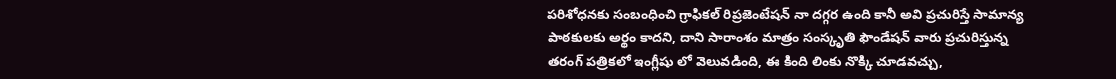పరిశోధనకు సంబంధించి గ్రాఫికల్ రిప్రజెంటేషన్ నా దగ్గర ఉంది కానీ అవి ప్రచురిస్తే సామాన్య పాఠకులకు అర్థం కాదని, దాని సారాంశం మాత్రం సంస్కృతి ఫౌండేషన్ వారు ప్రచురిస్తున్న తరంగ్ పత్రికలో ఇంగ్లీషు లో వెలువడింది, ఈ కింది లింకు నొక్కి చూడవచ్చు,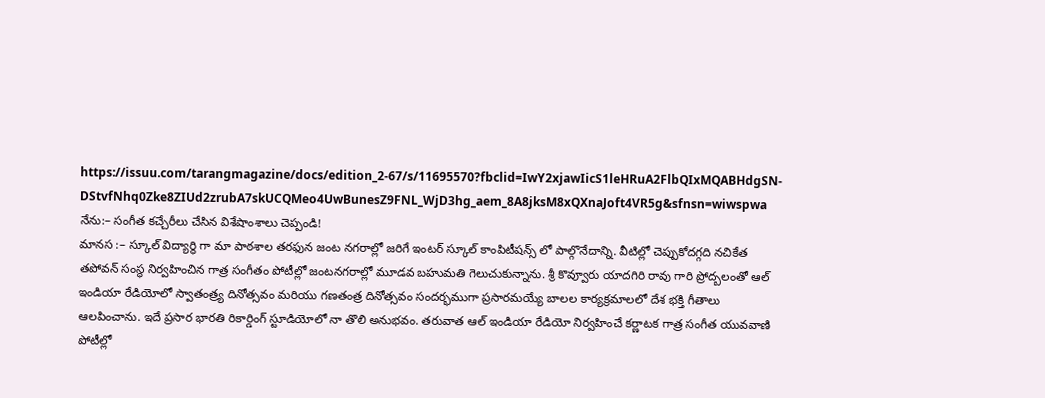https://issuu.com/tarangmagazine/docs/edition_2-67/s/11695570?fbclid=IwY2xjawIicS1leHRuA2FlbQIxMQABHdgSN-DStvfNhq0Zke8ZIUd2zrubA7skUCQMeo4UwBunesZ9FNL_WjD3hg_aem_8A8jksM8xQXnaJoft4VR5g&sfnsn=wiwspwa
నేను:– సంగీత కచ్చేరీలు చేసిన విశేషాంశాలు చెప్పండి!
మానస :– స్కూల్ విద్యార్థి గా మా పాఠశాల తరఫున జంట నగరాల్లో జరిగే ఇంటర్ స్కూల్ కాంపిటీషన్స్ లో పాల్గొనేదాన్ని. వీటిల్లో చెప్పుకోదగ్గది నచికేత తపోవన్ సంస్థ నిర్వహించిన గాత్ర సంగీతం పోటీల్లో జంటనగరాల్లో మూడవ బహుమతి గెలుచుకున్నాను. శ్రీ కొవ్వూరు యాదగిరి రావు గారి ప్రోద్బలంతో ఆల్ ఇండియా రేడియోలో స్వాతంత్ర్య దినోత్సవం మరియు గణతంత్ర దినోత్సవం సందర్భముగా ప్రసారమయ్యే బాలల కార్యక్రమాలలో దేశ భక్తి గీతాలు ఆలపించాను. ఇదే ప్రసార భారతి రికార్డింగ్ స్టూడియోలో నా తొలి అనుభవం. తరువాత ఆల్ ఇండియా రేడియో నిర్వహించే కర్ణాటక గాత్ర సంగీత యువవాణి పోటీల్లో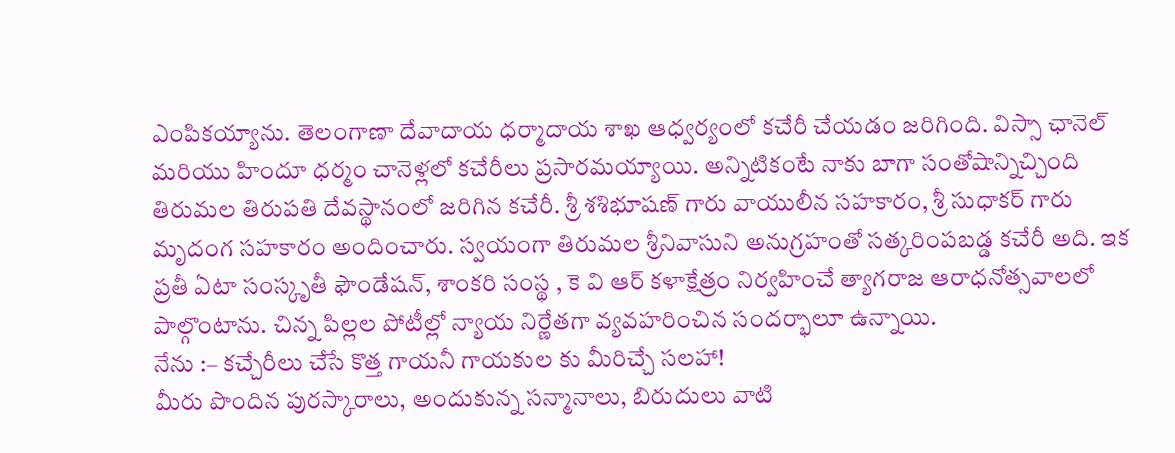ఎంపికయ్యాను. తెలంగాణా దేవాదాయ ధర్మాదాయ శాఖ ఆధ్వర్యంలో కచేరీ చేయడం జరిగింది. విస్సా ఛానెల్ మరియు హిందూ ధర్మం చానెళ్లలో కచేరీలు ప్రసారమయ్యాయి. అన్నిటికంటే నాకు బాగా సంతోషాన్నిచ్చింది తిరుమల తిరుపతి దేవస్థానంలో జరిగిన కచేరీ. శ్రీ శశిభూషణ్ గారు వాయులీన సహకారం, శ్రీ సుధాకర్ గారు మృదంగ సహకారం అందించారు. స్వయంగా తిరుమల శ్రీనివాసుని అనుగ్రహంతో సత్కరింపబడ్డ కచేరీ అది. ఇక ప్రతీ ఏటా సంస్కృతీ ఫౌండేషన్, శాంకరి సంస్థ , కె వి ఆర్ కళాక్షేత్రం నిర్వహించే త్యాగరాజ ఆరాధనోత్సవాలలో పాల్గొంటాను. చిన్న పిల్లల పోటీల్లో న్యాయ నిర్ణేతగా వ్యవహరించిన సందర్భాలూ ఉన్నాయి.
నేను :– కచ్చేరీలు చేసే కొత్త గాయనీ గాయకుల కు మీరిచ్చే సలహా!
మీరు పొందిన పురస్కారాలు, అందుకున్న సన్మానాలు, బిరుదులు వాటి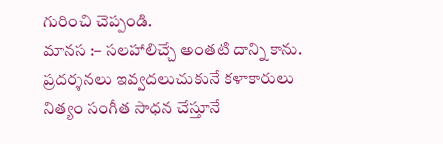గురించి చెప్పండి.
మానస :– సలహాలిచ్చే అంతటి దాన్ని కాను. ప్రదర్శనలు ఇవ్వదలుచుకునే కళాకారులు నిత్యం సంగీత సాధన చేస్తూనే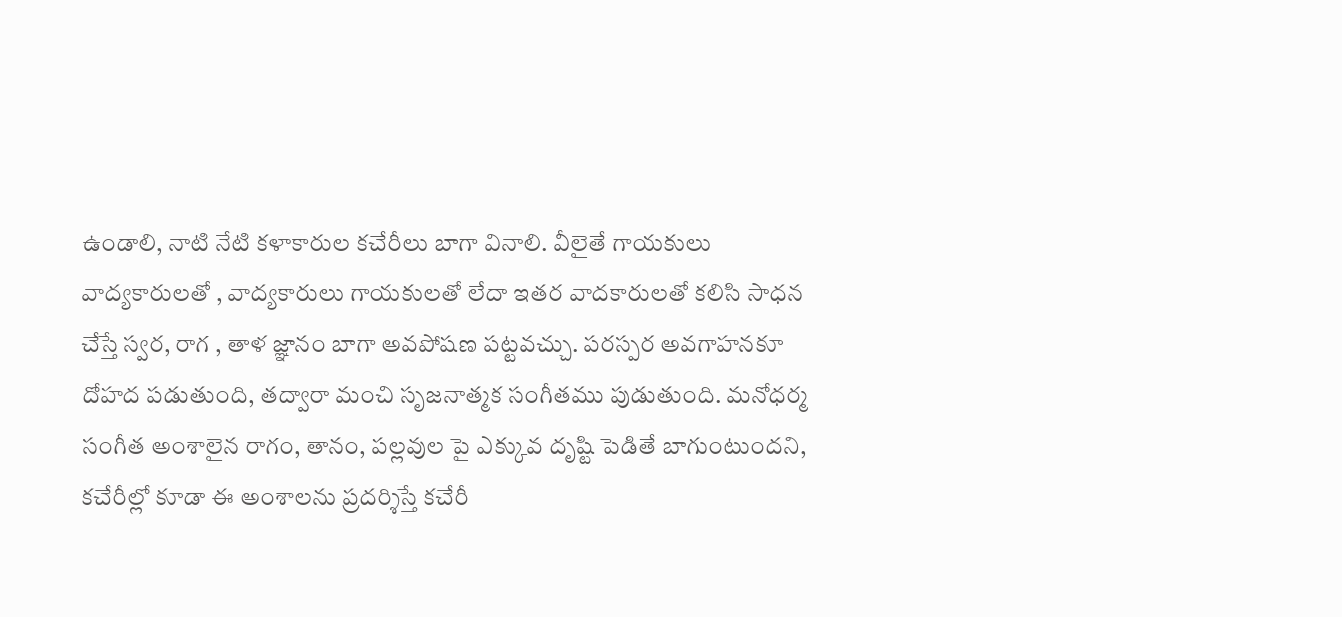ఉండాలి, నాటి నేటి కళాకారుల కచేరీలు బాగా వినాలి. వీలైతే గాయకులు వాద్యకారులతో , వాద్యకారులు గాయకులతో లేదా ఇతర వాదకారులతో కలిసి సాధన చేస్తే స్వర, రాగ , తాళ జ్ఞానం బాగా అవపోషణ పట్టవచ్చు. పరస్పర అవగాహనకూ దోహద పడుతుంది, తద్వారా మంచి సృజనాత్మక సంగీతము పుడుతుంది. మనోధర్మ సంగీత అంశాలైన రాగం, తానం, పల్లవుల పై ఎక్కువ దృష్టి పెడితే బాగుంటుందని, కచేరీల్లో కూడా ఈ అంశాలను ప్రదర్శిస్తే కచేరీ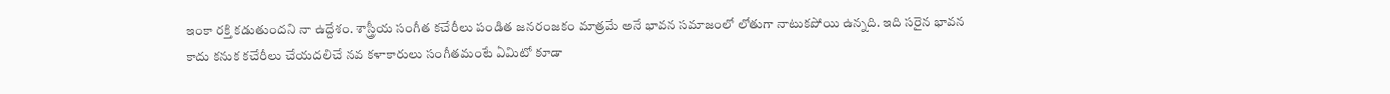ఇంకా రక్తి కడుతుందని నా ఉద్దేశం. శాస్త్రీయ సంగీత కచేరీలు పండిత జనరంజకం మాత్రమే అనే భావన సమాజంలో లోతుగా నాటుకపోయి ఉన్నది. ఇది సరైన భావన కాదు కనుక కచేరీలు చేయదలిచే నవ కళాకారులు సంగీతమంటే ఏమిటో కూడా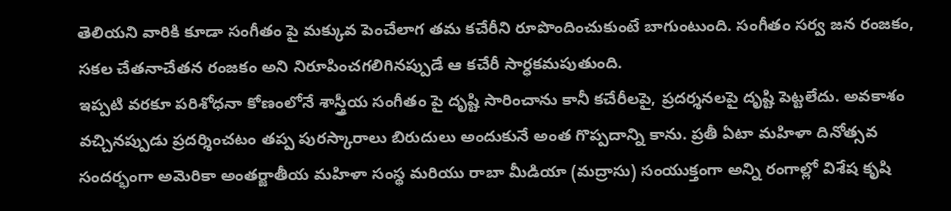తెలియని వారికి కూడా సంగీతం పై మక్కువ పెంచేలాగ తమ కచేరీని రూపొందించుకుంటే బాగుంటుంది. సంగీతం సర్వ జన రంజకం, సకల చేతనాచేతన రంజకం అని నిరూపించగలిగినప్పుడే ఆ కచేరీ సార్ధకమపుతుంది.
ఇప్పటి వరకూ పరిశోధనా కోణంలోనే శాస్త్రీయ సంగీతం పై దృష్టి సారించాను కానీ కచేరీలపై, ప్రదర్శనలపై దృష్టి పెట్టలేదు. అవకాశం వచ్చినప్పుడు ప్రదర్శించటం తప్ప పురస్కారాలు బిరుదులు అందుకునే అంత గొప్పదాన్ని కాను. ప్రతీ ఏటా మహిళా దినోత్సవ సందర్భంగా అమెరికా అంతర్జాతీయ మహిళా సంస్థ మరియు రాబా మీడియా (మద్రాసు) సంయుక్తంగా అన్ని రంగాల్లో విశేష కృషి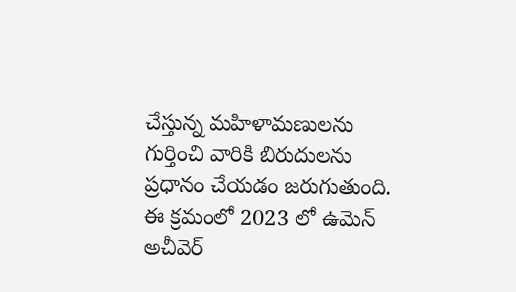చేస్తున్న మహిళామణులను గుర్తించి వారికి బిరుదులను ప్రధానం చేయడం జరుగుతుంది. ఈ క్రమంలో 2023 లో ఉమెన్ అచీవెర్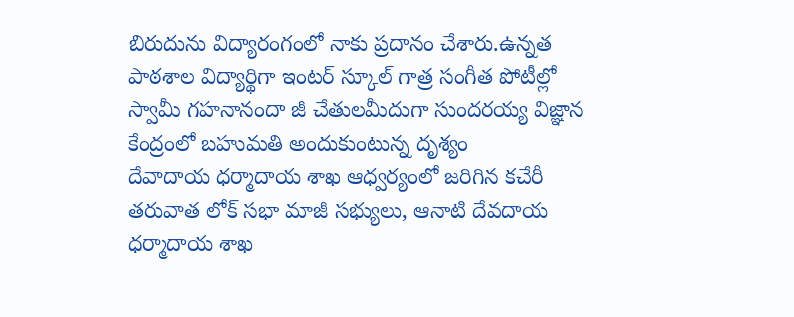బిరుదును విద్యారంగంలో నాకు ప్రదానం చేశారు.ఉన్నత పాఠశాల విద్యార్థిగా ఇంటర్ స్కూల్ గాత్ర సంగీత పోటీల్లో స్వామీ గహనానందా జీ చేతులమీదుగా సుందరయ్య విజ్ఞాన కేంద్రంలో బహుమతి అందుకుంటున్న దృశ్యం
దేవాదాయ ధర్మాదాయ శాఖ ఆధ్వర్యంలో జరిగిన కచేరీ తరువాత లోక్ సభా మాజీ సభ్యులు, ఆనాటి దేవదాయ ధర్మాదాయ శాఖ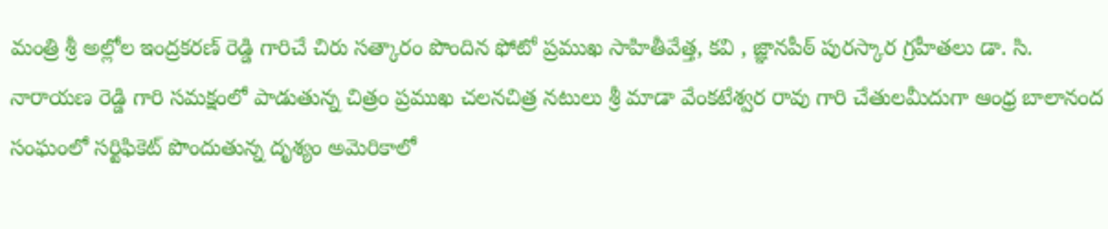మంత్రి శ్రీ అల్లోల ఇంద్రకరణ్ రెడ్డి గారిచే చిరు సత్కారం పొందిన ఫోటో ప్రముఖ సాహితీవేత్త, కవి , జ్ఞానపీఠ్ పురస్కార గ్రహీతలు డా. సి. నారాయణ రెడ్డి గారి సమక్షంలో పాడుతున్న చిత్రం ప్రముఖ చలనచిత్ర నటులు శ్రీ మాడా వేంకటేశ్వర రావు గారి చేతులమీదుగా ఆంధ్ర బాలానంద సంఘంలో సర్టిఫికెట్ పొందుతున్న దృశ్యం అమెరికాలో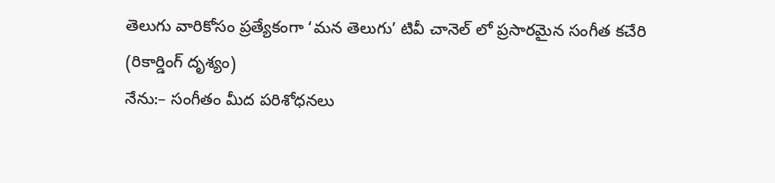తెలుగు వారికోసం ప్రత్యేకంగా ‘మన తెలుగు’ టివీ చానెల్ లో ప్రసారమైన సంగీత కచేరి (రికార్డింగ్ దృశ్యం)
నేను:– సంగీతం మీద పరిశోధనలు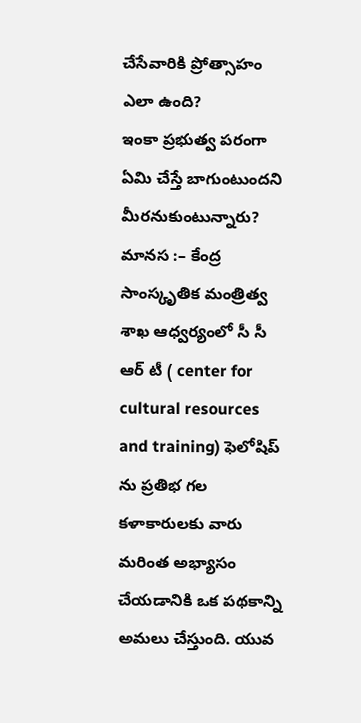చేసేవారికి ప్రోత్సాహం ఎలా ఉంది?
ఇంకా ప్రభుత్వ పరంగా ఏమి చేస్తే బాగుంటుందని మీరనుకుంటున్నారు?
మానస :– కేంద్ర సాంస్కృతిక మంత్రిత్వ శాఖ ఆధ్వర్యంలో సీ సీ ఆర్ టీ ( center for cultural resources and training) ఫెలోషిప్ ను ప్రతిభ గల కళాకారులకు వారు మరింత అభ్యాసం చేయడానికి ఒక పథకాన్ని అమలు చేస్తుంది. యువ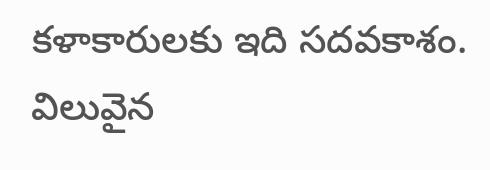కళాకారులకు ఇది సదవకాశం. విలువైన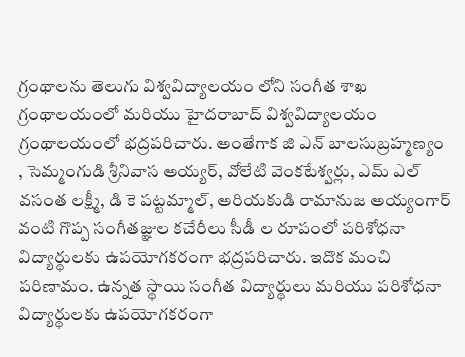గ్రంథాలను తెలుగు విశ్వవిద్యాలయం లోని సంగీత శాఖ గ్రంథాలయంలో మరియు హైదరాబాద్ విశ్వవిద్యాలయం గ్రంథాలయంలో భద్రపరిచారు. అంతేగాక జి ఎన్ బాలసుబ్రహ్మణ్యం , సెమ్మంగుడి శ్రీనివాస అయ్యర్, వోలేటి వెంకటేశ్వర్లు, ఎమ్ ఎల్ వసంత లక్ష్మీ, డి కె పట్టమ్మాల్, అరియకుడి రామానుజ అయ్యంగార్ వంటి గొప్ప సంగీతజ్ఞుల కచేరీలు సీడీ ల రూపంలో పరిశోధనా విద్యార్థులకు ఉపయోగకరంగా భద్రపరిచారు. ఇదొక మంచి పరిణామం. ఉన్నత స్థాయి సంగీత విద్యార్థులు మరియు పరిశోధనా విద్యార్థులకు ఉపయోగకరంగా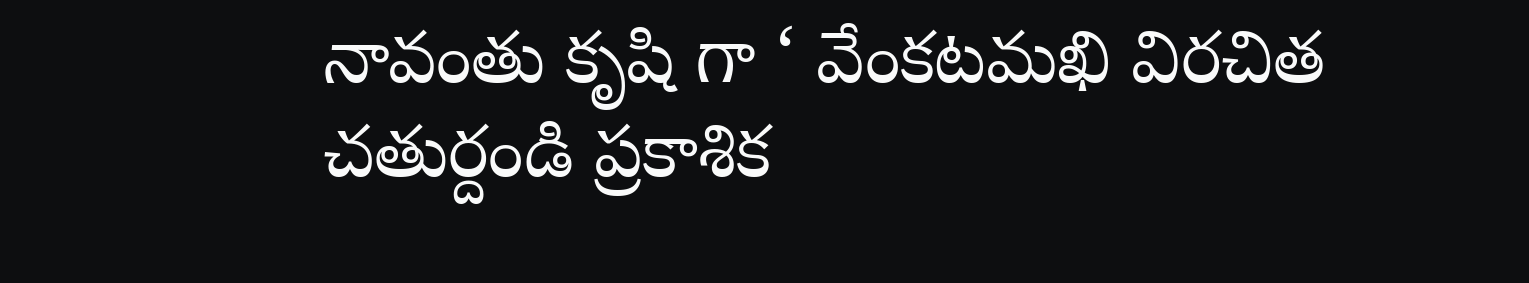నావంతు కృషి గా ‘ వేంకటమఖి విరచిత చతుర్దండి ప్రకాశిక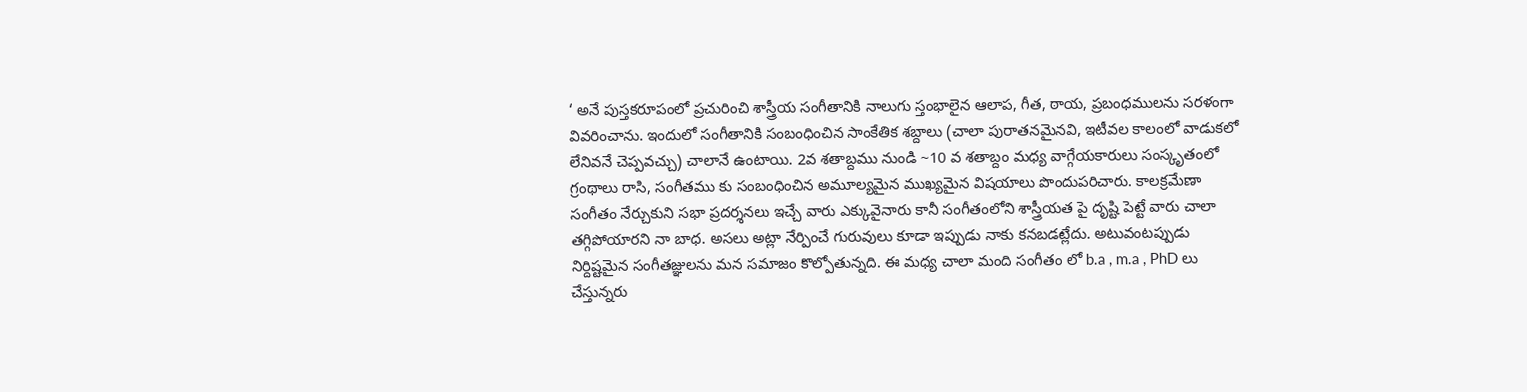‘ అనే పుస్తకరూపంలో ప్రచురించి శాస్త్రీయ సంగీతానికి నాలుగు స్తంభాలైన ఆలాప, గీత, ఠాయ, ప్రబంధములను సరళంగా వివరించాను. ఇందులో సంగీతానికి సంబంధించిన సాంకేతిక శబ్దాలు (చాలా పురాతనమైనవి, ఇటీవల కాలంలో వాడుకలో లేనివనే చెప్పవచ్చు) చాలానే ఉంటాయి. 2వ శతాబ్దము నుండి ~10 వ శతాబ్దం మధ్య వాగ్గేయకారులు సంస్కృతంలో గ్రంథాలు రాసి, సంగీతము కు సంబంధించిన అమూల్యమైన ముఖ్యమైన విషయాలు పొందుపరిచారు. కాలక్రమేణా సంగీతం నేర్చుకుని సభా ప్రదర్శనలు ఇచ్చే వారు ఎక్కువైనారు కానీ సంగీతంలోని శాస్త్రీయత పై దృష్టి పెట్టే వారు చాలా తగ్గిపోయారని నా బాధ. అసలు అట్లా నేర్పించే గురువులు కూడా ఇప్పుడు నాకు కనబడట్లేదు. అటువంటప్పుడు నిర్దిష్టమైన సంగీతజ్ఞులను మన సమాజం కొల్పోతున్నది. ఈ మధ్య చాలా మంది సంగీతం లో b.a , m.a , PhD లు చేస్తున్నరు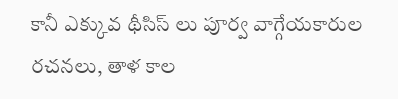కానీ ఎక్కువ థీసిస్ లు పూర్వ వాగ్గేయకారుల రచనలు, తాళ కాల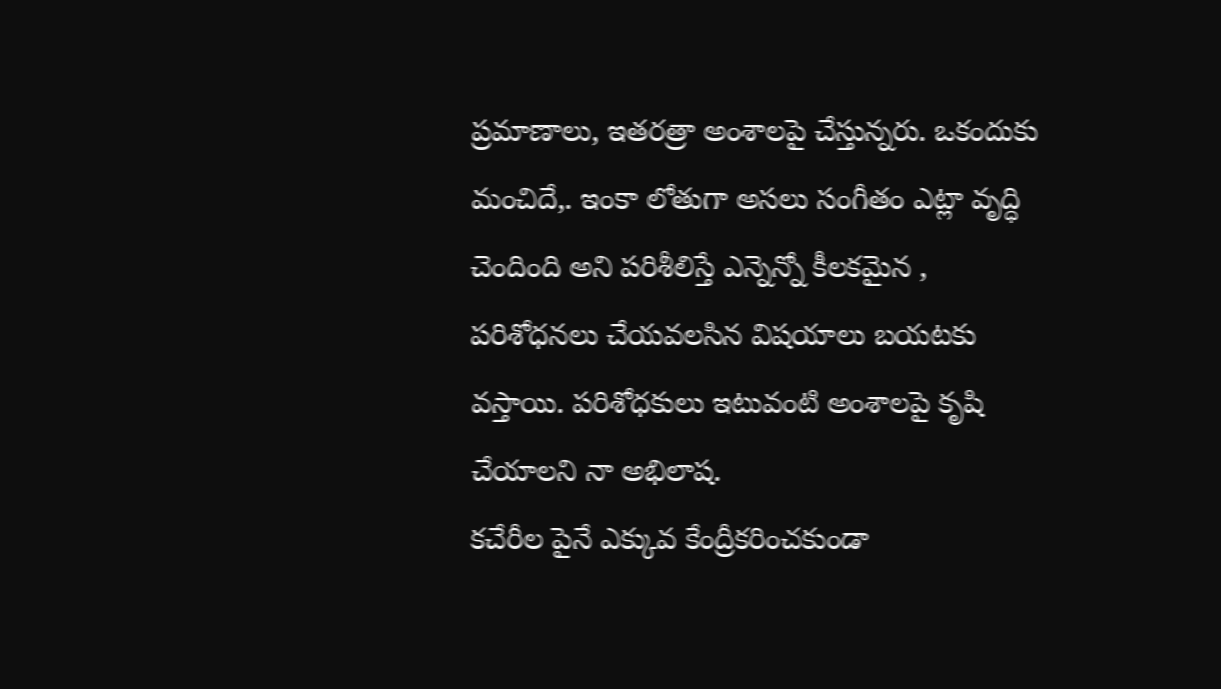ప్రమాణాలు, ఇతరత్రా అంశాలపై చేస్తున్నరు. ఒకందుకు మంచిదే,. ఇంకా లోతుగా అసలు సంగీతం ఎట్లా వృద్ధి చెందింది అని పరిశీలిస్తే ఎన్నెన్నో కీలకమైన , పరిశోధనలు చేయవలసిన విషయాలు బయటకు వస్తాయి. పరిశోధకులు ఇటువంటి అంశాలపై కృషి చేయాలని నా అభిలాష.
కచేరీల పైనే ఎక్కువ కేంద్రీకరించకుండా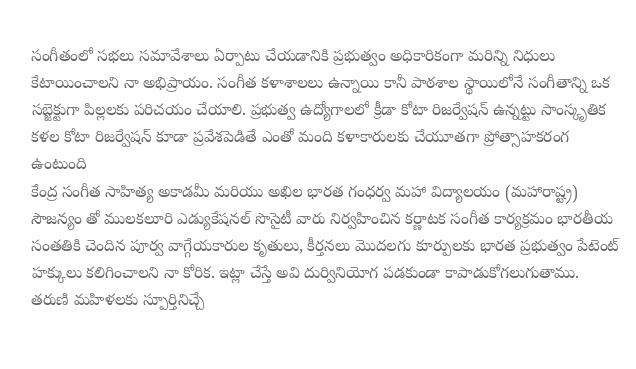సంగీతంలో సభలు సమావేశాలు ఏర్పాటు చేయడానికి ప్రభుత్వం అధికారికంగా మరిన్ని నిధులు కేటాయించాలని నా అభిప్రాయం. సంగీత కళాశాలలు ఉన్నాయి కానీ పాఠశాల స్థాయిలోనే సంగీతాన్ని ఒక సబ్జెక్టుగా పిల్లలకు పరిచయం చేయాలి. ప్రభుత్వ ఉద్యోగాలలో క్రీడా కోటా రిజర్వేషన్ ఉన్నట్టు సాంస్కృతిక కళల కోటా రిజర్వేషన్ కూడా ప్రవేశపెడితే ఎంతో మంది కళాకారులకు చేయూతగా ప్రోత్సాహకరంగ ఉంటుంది
కేంద్ర సంగీత సాహిత్య అకాడమీ మరియు అఖిల భారత గంధర్వ మహా విద్యాలయం (మహారాష్ట్ర) సౌజన్యం తో ములకలూరి ఎడ్యుకేషనల్ సొసైటీ వారు నిర్వహించిన కర్ణాటక సంగీత కార్యక్రమం భారతీయ సంతతికి చెందిన పూర్వ వాగ్గేయకారుల కృతులు, కీర్తనలు మొదలగు కూర్పులకు భారత ప్రభుత్వం పేటెంట్ హక్కులు కలిగించాలని నా కోరిక. ఇట్లా చేస్తే అవి దుర్వినియోగ పడకుండా కాపాడుకోగలుగుతాము.
తరుణి మహిళలకు స్పూర్తినిచ్చే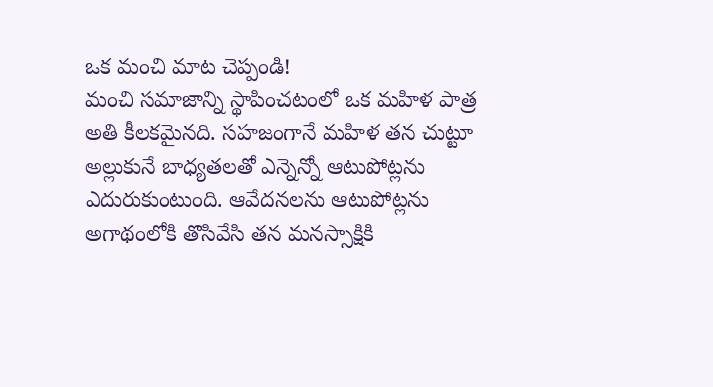ఒక మంచి మాట చెప్పండి!
మంచి సమాజాన్ని స్థాపించటంలో ఒక మహిళ పాత్ర అతి కీలకమైనది. సహజంగానే మహిళ తన చుట్టూ అల్లుకునే బాధ్యతలతో ఎన్నెన్నో ఆటుపోట్లను ఎదురుకుంటుంది. ఆవేదనలను ఆటుపోట్లను అగాథంలోకి తొసివేసి తన మనస్సాక్షికి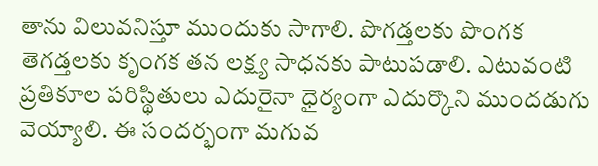తాను విలువనిస్తూ ముందుకు సాగాలి. పొగడ్తలకు పొంగక తెగడ్తలకు కృంగక తన లక్ష్య సాధనకు పాటుపడాలి. ఎటువంటి ప్రతికూల పరిస్థితులు ఎదురైనా ధైర్యంగా ఎదుర్కొని ముందడుగు వెయ్యాలి. ఈ సందర్భంగా మగువ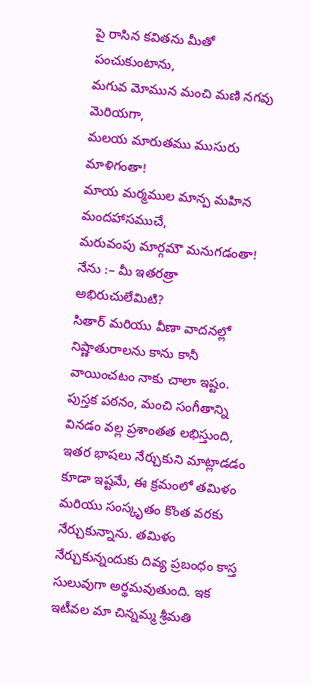పై రాసిన కవితను మీతో పంచుకుంటాను,
మగువ మోమున మంచి మణి నగవు మెరియగా,
మలయ మారుతము ముసురు మాళిగంతా!
మాయ మర్మముల మాన్ప మహిన మందహాసముచే,
మరువంపు మార్గమౌ మనుగడంతా!
నేను :– మీ ఇతరత్రా అభిరుచులేమిటి?
సితార్ మరియు వీణా వాదనల్లో నిష్ణాతురాలను కాను కానీ వాయించటం నాకు చాలా ఇష్టం. పుస్తక పఠనం, మంచి సంగీతాన్ని వినడం వల్ల ప్రశాంతత లభిస్తుంది, ఇతర భాషలు నేర్చుకుని మాట్లాడడం కూడా ఇష్టమే, ఈ క్రమంలో తమిళం మరియు సంస్కృతం కొంత వరకు నేర్చుకున్నాను. తమిళం నేర్చుకున్నందుకు దివ్య ప్రబంధం కాస్త సులువుగా అర్థమవుతుంది. ఇక ఇటీవల మా చిన్నమ్మ శ్రీమతి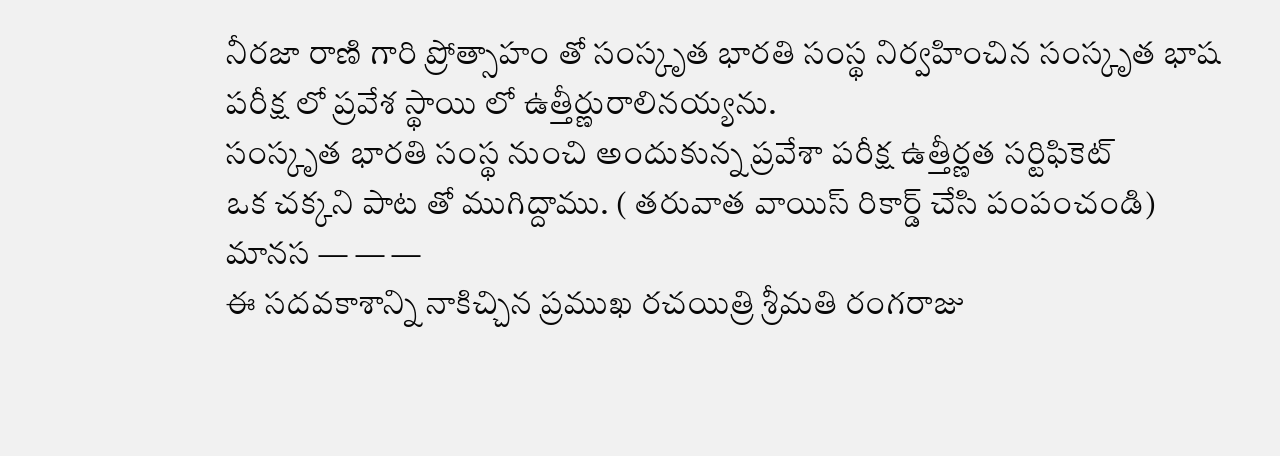నీరజా రాణి గారి ప్రోత్సాహం తో సంస్కృత భారతి సంస్థ నిర్వహించిన సంస్కృత భాష పరీక్ష లో ప్రవేశ స్థాయి లో ఉత్తీర్ణురాలినయ్యను.
సంస్కృత భారతి సంస్థ నుంచి అందుకున్న ప్రవేశా పరీక్ష ఉత్తీర్ణత సర్టిఫికెట్
ఒక చక్కని పాట తో ముగిద్దాము. ( తరువాత వాయిస్ రికార్డ్ చేసి పంపంచండి)
మానస — — —
ఈ సదవకాశాన్ని నాకిచ్చిన ప్రముఖ రచయిత్రి శ్రీమతి రంగరాజు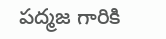పద్మజ గారికి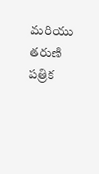మరియు తరుణి పత్రిక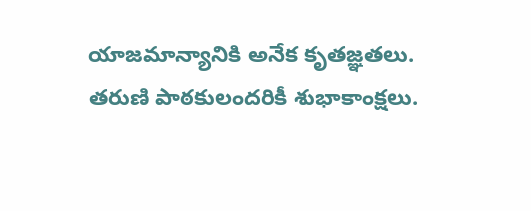యాజమాన్యానికి అనేక కృతజ్ఞతలు. తరుణి పాఠకులందరికీ శుభాకాంక్షలు.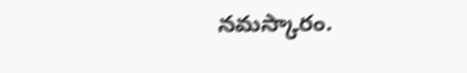నమస్కారం.